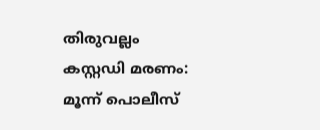തിരുവല്ലം കസ്റ്റഡി മരണം: മൂന്ന് പൊലീസ്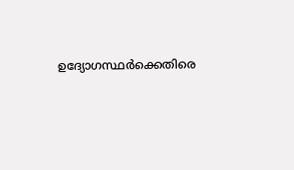ഉദ്യോഗസ്ഥര്‍ക്കെതിരെ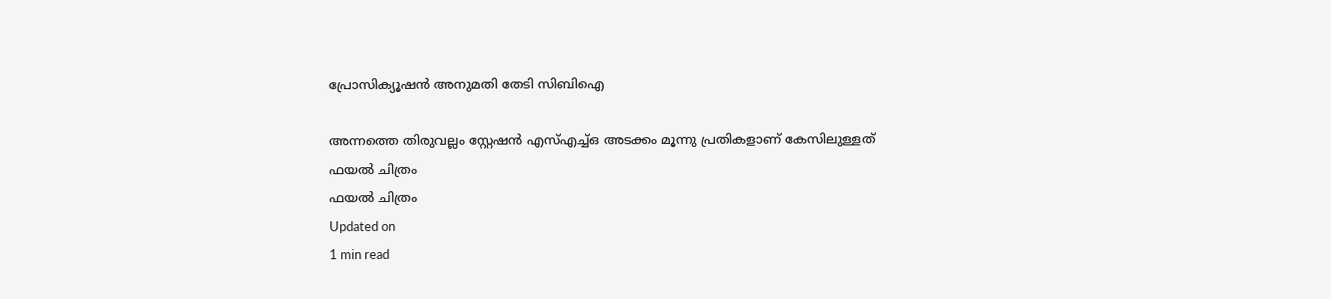പ്രോസിക്യൂഷന്‍ അനുമതി തേടി സിബിഐ

അന്നത്തെ തിരുവല്ലം സ്റ്റേഷന്‍ എസ്എച്ച്ഒ അടക്കം മൂന്നു പ്രതികളാണ് കേസിലുള്ളത്
ഫയല്‍ ചിത്രം
ഫയല്‍ ചിത്രം
Updated on
1 min read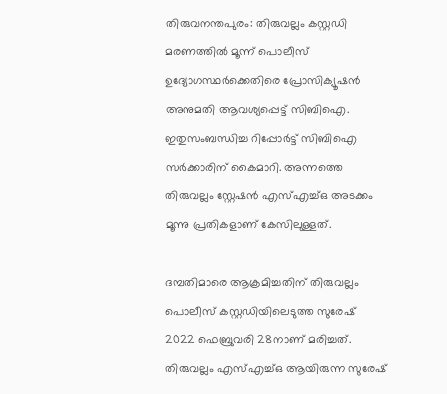തിരുവനന്തപുരം: തിരുവല്ലം കസ്റ്റഡി മരണത്തില്‍ മൂന്ന് പൊലീസ് ഉദ്യോഗസ്ഥര്‍ക്കെതിരെ പ്രോസിക്യൂഷന്‍ അനുമതി ആവശ്യപ്പെട്ട് സിബിഐ. ഇതുസംബന്ധിച്ച റിപ്പോര്‍ട്ട് സിബിഐ സര്‍ക്കാരിന് കൈമാറി. അന്നത്തെ തിരുവല്ലം സ്റ്റേഷന്‍ എസ്എച്ച്ഒ അടക്കം മൂന്നു പ്രതികളാണ് കേസിലുള്ളത്.

ദമ്പതിമാരെ ആക്രമിച്ചതിന് തിരുവല്ലം പൊലീസ് കസ്റ്റഡിയിലെടുത്ത സുരേഷ് 2022 ഫെബ്രുവരി 28നാണ് മരിച്ചത്. തിരുവല്ലം എസ്എച്ച്ഒ ആയിരുന്ന സുരേഷ്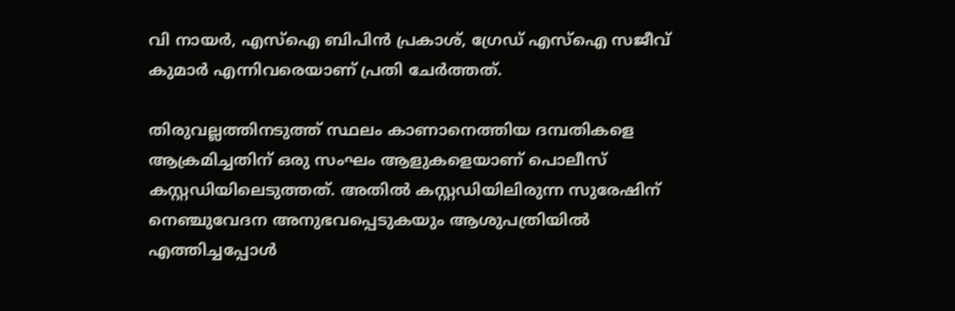വി നായര്‍, എസ്‌ഐ ബിപിന്‍ പ്രകാശ്, ഗ്രേഡ് എസ്‌ഐ സജീവ് കുമാര്‍ എന്നിവരെയാണ് പ്രതി ചേര്‍ത്തത്.

തിരുവല്ലത്തിനടുത്ത് സ്ഥലം കാണാനെത്തിയ ദമ്പതികളെ ആക്രമിച്ചതിന് ഒരു സംഘം ആളുകളെയാണ് പൊലീസ് കസ്റ്റഡിയിലെടുത്തത്. അതില്‍ കസ്റ്റഡിയിലിരുന്ന സുരേഷിന് നെഞ്ചുവേദന അനുഭവപ്പെടുകയും ആശുപത്രിയില്‍ എത്തിച്ചപ്പോള്‍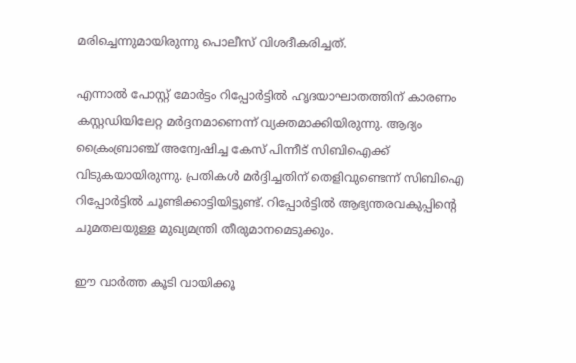മരിച്ചെന്നുമായിരുന്നു പൊലീസ് വിശദീകരിച്ചത്.

എന്നാല്‍ പോസ്റ്റ് മോര്‍ട്ടം റിപ്പോര്‍ട്ടില്‍ ഹൃദയാഘാതത്തിന് കാരണം കസ്റ്റഡിയിലേറ്റ മര്‍ദ്ദനമാണെന്ന് വ്യക്തമാക്കിയിരുന്നു. ആദ്യം ക്രൈംബ്രാഞ്ച് അന്വേഷിച്ച കേസ് പിന്നീട് സിബിഐക്ക് വിടുകയായിരുന്നു. പ്രതികള്‍ മര്‍ദ്ദിച്ചതിന് തെളിവുണ്ടെന്ന് സിബിഐ റിപ്പോര്‍ട്ടില്‍ ചൂണ്ടിക്കാട്ടിയിട്ടുണ്ട്. റിപ്പോര്‍ട്ടില്‍ ആഭ്യന്തരവകുപ്പിന്റെ ചുമതലയുള്ള മുഖ്യമന്ത്രി തീരുമാനമെടുക്കും.

ഈ വാര്‍ത്ത കൂടി വായിക്കൂ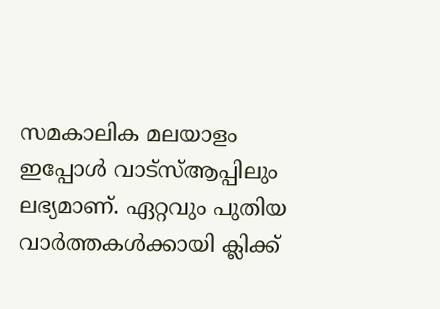സമകാലിക മലയാളം ഇപ്പോള്‍ വാട്‌സ്ആപ്പിലും ലഭ്യമാണ്. ഏറ്റവും പുതിയ വാര്‍ത്തകള്‍ക്കായി ക്ലിക്ക്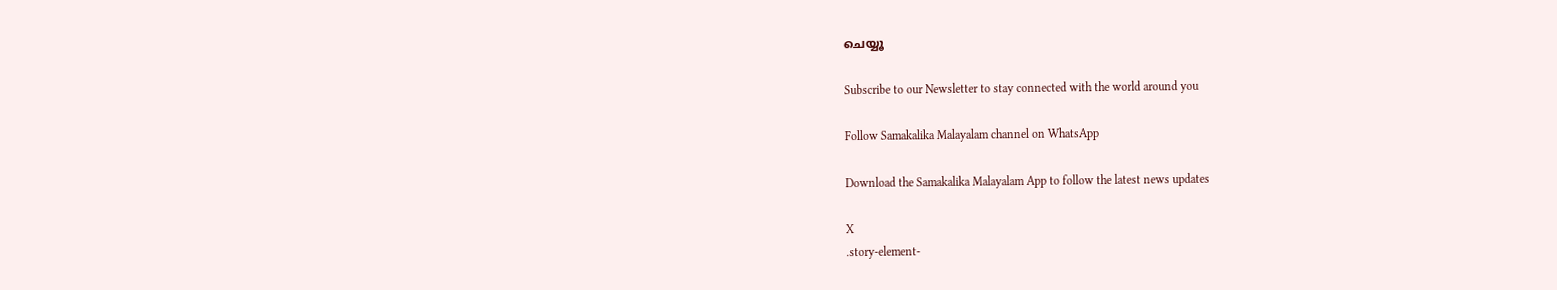ചെയ്യൂ

Subscribe to our Newsletter to stay connected with the world around you

Follow Samakalika Malayalam channel on WhatsApp

Download the Samakalika Malayalam App to follow the latest news updates

X
.story-element-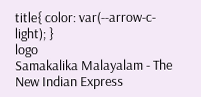title{ color: var(--arrow-c-light); }
logo
Samakalika Malayalam - The New Indian Express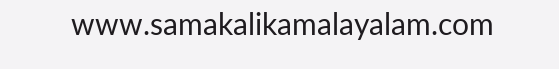www.samakalikamalayalam.com